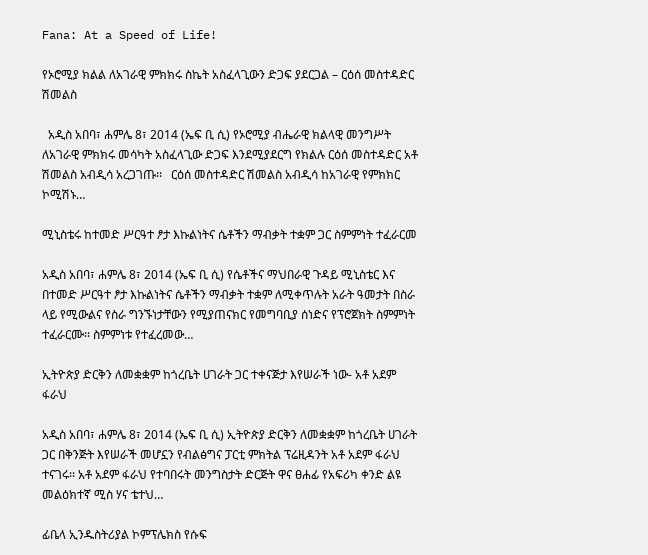Fana: At a Speed of Life!

የኦሮሚያ ክልል ለአገራዊ ምክክሩ ስኬት አስፈላጊውን ድጋፍ ያደርጋል – ርዕሰ መስተዳድር ሽመልስ

  አዲስ አበባ፣ ሐምሌ 8፣ 2014 (ኤፍ ቢ ሲ) የኦሮሚያ ብሔራዊ ክልላዊ መንግሥት ለአገራዊ ምክክሩ መሳካት አስፈላጊው ድጋፍ እንደሚያደርግ የክልሉ ርዕሰ መስተዳድር አቶ ሽመልስ አብዲሳ አረጋገጡ፡፡   ርዕሰ መስተዳድር ሽመልስ አብዲሳ ከአገራዊ የምክክር ኮሚሽኑ…

ሚኒስቴሩ ከተመድ ሥርዓተ ፆታ እኩልነትና ሴቶችን ማብቃት ተቋም ጋር ስምምነት ተፈራርመ

አዲስ አበባ፣ ሐምሌ 8፣ 2014 (ኤፍ ቢ ሲ) የሴቶችና ማህበራዊ ጉዳይ ሚኒስቴር እና በተመድ ሥርዓተ ፆታ እኩልነትና ሴቶችን ማብቃት ተቋም ለሚቀጥሉት አራት ዓመታት በስራ ላይ የሚውልና የስራ ግንኙነታቸውን የሚያጠናክር የመግባቢያ ሰነድና የፕሮጀክት ስምምነት ተፈራርሙ፡፡ ስምምነቱ የተፈረመው…

ኢትዮጵያ ድርቅን ለመቋቋም ከጎረቤት ሀገራት ጋር ተቀናጅታ እየሠራች ነው- አቶ አደም ፋራህ

አዲስ አበባ፣ ሐምሌ 8፣ 2014 (ኤፍ ቢ ሲ) ኢትዮጵያ ድርቅን ለመቋቋም ከጎረቤት ሀገራት ጋር በቅንጅት እየሠራች መሆኗን የብልፅግና ፓርቲ ምክትል ፕሬዚዳንት አቶ አደም ፋራህ ተናገሩ፡፡ አቶ አደም ፋራህ የተባበሩት መንግስታት ድርጅት ዋና ፀሐፊ የአፍሪካ ቀንድ ልዩ መልዕክተኛ ሚስ ሃና ቴተህ…

ፊቤላ ኢንዱስትሪያል ኮምፕሌክስ የሱፍ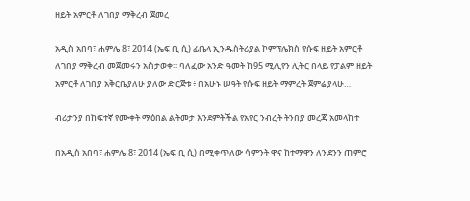ዘይት አምርቶ ለገበያ ማቅረብ ጀመረ

አዲስ አበባ፣ ሐምሌ 8፣ 2014 (ኤፍ ቢ ሲ) ፊቤላ ኢንዱስትሪያል ኮምፕሌክስ የሱፍ ዘይት አምርቶ ለገበያ ማቅረብ መጀመሩን አስታወቀ፡፡ ባለፈው አንድ ዓመት ከ95 ሚሊየን ሊትር በላይ የፓልም ዘይት አምርቶ ለገበያ አቅርቤያለሁ ያለው ድርጅቱ ፥ በአሁኑ ሠዓት የሱፍ ዘይት ማምረት ጀምሬያላሁ…

ብሪታንያ በከፍተኛ የሙቀት ማዕበል ልትመታ እንደምትችል የአየር ንብረት ትንበያ መረጃ አመላከተ

በአዲስ አበባ፣ ሐምሌ 8፣ 2014 (ኤፍ ቢ ሲ) በሚቀጥለው ሳምንት ዋና ከተማዋን ለንደንን ጠምሮ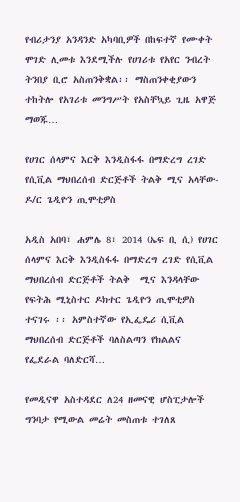የብሪታንያ አንዳንድ አካባቢዎች በከፍተኛ የሙቀት ሞገድ ሊመቱ እንደሚችሉ የሀገሪቱ የአየር ንብረት ትንበያ ቢሮ አስጠንቅቋል፡፡ ማስጠንቀቂያውን ተከትሎ የአገሪቱ መንግሥት የአስቸኳይ ጊዜ አዋጅ ማወጁ…

የሀገር ሰላምና እርቅ እንዲስፋፋ በማድረግ ረገድ  የሲቪል ማህበረሰብ ድርጅቶች ትልቅ ሚና አላቸው-ዶ/ር ጌዲዮን ጢሞቲዎስ

አዲስ አበባ፣ ሐምሌ 8፣ 2014 (ኤፍ ቢ ሲ) የሀገር ሰላምና እርቅ እንዲስፋፋ በማድረግ ረገድ የሲቪል ማህበረሰብ ድርጅቶች ትልቅ  ሚና እንዳላቸው የፍትሕ ሚኒስተር ዶክተር ጌዲዮን ጢሞቲዎስ ተናገሩ ፡፡ አምስተኛው የኢፌዴሪ ሲቪል ማህበረሰብ ድርጅቶች ባለስልጣን የክልልና የፌደራል ባለድርሻ…

የመዲናዋ አስተዳደር ለ24 ዘመናዊ ሆስፒታሎች ግንባታ የሚውል መሬት መስጠቱ ተገለጸ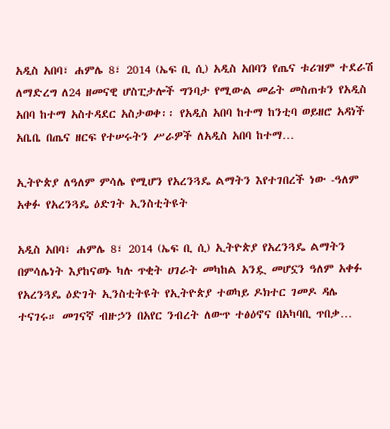አዲስ አበባ፣ ሐምሌ 8፣ 2014 (ኤፍ ቢ ሲ) አዲስ አበባን የጤና ቱሪዝም ተደራሽ ለማድረግ ለ24 ዘመናዊ ሆስፒታሎች ግንባታ የሚውል መሬት መስጠቱን የአዲስ አበባ ከተማ አስተዳደር አስታወቀ፡፡ የአዲስ አበባ ከተማ ከንቲባ ወይዘሮ አዳነች አቤቤ በጤና ዘርፍ የተሠሩትን ሥራዎች ለአዲስ አበባ ከተማ…

ኢትዮጵያ ለዓለም ምሳሌ የሚሆን የአረንጓዴ ልማትን እየተገበረች ነው -ዓለም አቀፉ የአረንጓዴ ዕድገት ኢንስቲትዩት

አዲስ አበባ፣ ሐምሌ 8፣ 2014 (ኤፍ ቢ ሲ) ኢትዮጵያ የአረንጓዴ ልማትን በምሳሌነት እያከናወኑ ካሉ ጥቂት ሀገራት መካከል አንዷ መሆኗን ዓለም አቀፉ የአረንጓዴ ዕድገት ኢንስቲትዩት የኢትዮጵያ ተወካይ ዶክተር ገመዶ ዳሌ ተናገሩ። መገናኛ ብዙኃን በአየር ንብረት ለውጥ ተፅዕኖና በአካባቢ ጥበቃ…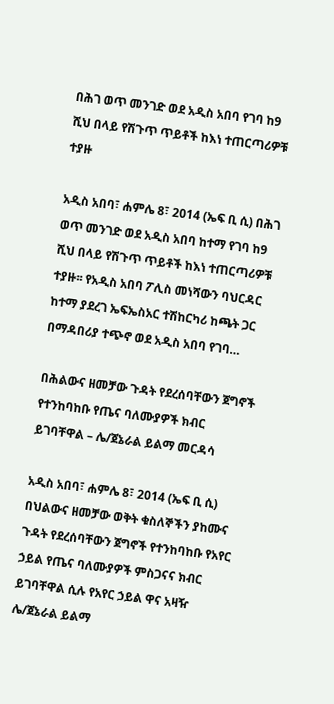በሕገ ወጥ መንገድ ወደ አዲስ አበባ የገባ ከ9 ሺህ በላይ የሽጉጥ ጥይቶች ከእነ ተጠርጣሪዎቹ ተያዙ

አዲስ አበባ፣ ሐምሌ 8፣ 2014 (ኤፍ ቢ ሲ) በሕገ ወጥ መንገድ ወደ አዲስ አበባ ከተማ የገባ ከ9 ሺህ በላይ የሽጉጥ ጥይቶች ከእነ ተጠርጣሪዎቹ ተያዙ፡፡ የአዲስ አበባ ፖሊስ መነሻውን ባህርዳር ከተማ ያደረገ ኤፍኤስአር ተሽከርካሪ ከጫት ጋር በማዳበሪያ ተጭኖ ወደ አዲስ አበባ የገባ…

በሕልውና ዘመቻው ጉዳት የደረሰባቸውን ጀግኖች የተንከባከቡ የጤና ባለሙያዎች ክብር ይገባቸዋል – ሌ/ጀኔራል ይልማ መርዳሳ

አዲስ አበባ፣ ሐምሌ 8፣ 2014 (ኤፍ ቢ ሲ) በህልውና ዘመቻው ወቅት ቁስለኞችን ያከሙና ጉዳት የደረሰባቸውን ጀግኖች የተንከባከቡ የአየር ኃይል የጤና ባለሙያዎች ምስጋናና ክብር ይገባቸዋል ሲሉ የአየር ኃይል ዋና አዛዥ ሌ/ጀኔራል ይልማ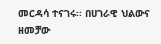መርዳሳ ተናገሩ፡፡ በሀገራዊ ህልውና ዘመቻው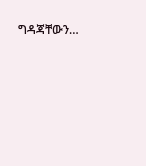ግዳጃቸውን…